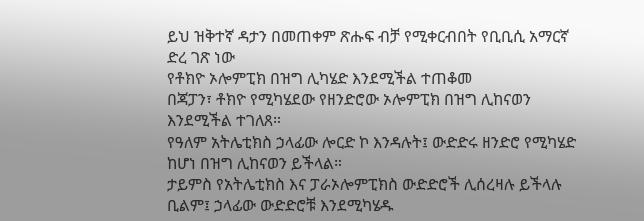ይህ ዝቅተኛ ዳታን በመጠቀም ጽሑፍ ብቻ የሚቀርብበት የቢቢሲ አማርኛ ድረ ገጽ ነው
የቶክዮ ኦሎምፒክ በዝግ ሊካሄድ እንደሚችል ተጠቆመ
በጃፓን፣ ቶክዮ የሚካሄደው የዘንድሮው ኦሎምፒክ በዝግ ሊከናወን እንደሚችል ተገለጸ።
የዓለም አትሌቲክስ ኃላፊው ሎርድ ኮ እንዳሉት፤ ውድድሩ ዘንድሮ የሚካሄድ ከሆነ በዝግ ሊከናወን ይችላል።
ታይምስ የአትሌቲክስ እና ፓራኦሎምፒክስ ውድድሮች ሊሰረዛሉ ይችላሉ ቢልም፤ ኃላፊው ውድድሮቹ እንደሚካሄዱ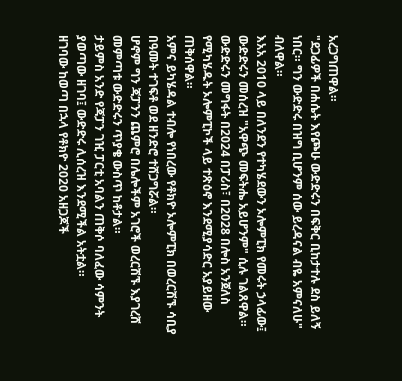አረጋግጠዋል።
"ደጋፊዎች በሐሴት እየጮሁ ውድድሩን በፍቅር ቢከታተሉ ደስ ይለኝ ነበር። ግን ውድድሩ በዝግ ቢሆንም ሰው ይረዳናል ብዬ አምናለሁ" ብለዋል።
እአአ 2010 ላይ በለንደን የተካሄደውን ኦሎምፒክ የመሩት ኃላፊው፤ ውድድሩን መሰረዝ "አዋጭ መፍትሔ አይሆንም" ሲሉ ገልጸዋል።
ውድድሩን መግፋት በ2024 በፓሪስ፣ በ2028 በሎስ አንጀለስ የሚካሄዱት ኦሎምፒኮች ላይ ተጽዕኖ እንደሚያሳድር አያይዘው ጠቅሰዋል።
አምና ይካሄዳል ተብሎ የነበረው የቶክዮ ኦሎምፒክ በወረርሽኙ ሳቢያ በዓመት ተገፍቶ ወደ ዘንድሮ ተሸጋግሯል።
ሆኖም ግን ጃፓንን ጨምሮ በሌሎችም አገሮች ወረርሽኙ እያገረሸ መምጣቱ ውድድሩን ጥያቄ ውስጥ ከቶታል።
ታይምስ አንድ የጃፓን ገዢ ፓርቲ አባልን ጠቅሶ ባለፈው ሳምንት ያወጣው ዘገባ፤ ውድድሩ ሊሰረዝ እንደሚችል አትቷል።
ዘገባው ከወጣ በኋላ የቶክዮ 2020 አዘጋጆች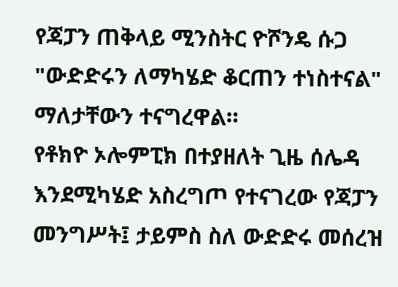የጃፓን ጠቅላይ ሚንስትር ዮሾንዴ ሱጋ "ውድድሩን ለማካሄድ ቆርጠን ተነስተናል" ማለታቸውን ተናግረዋል።
የቶክዮ ኦሎምፒክ በተያዘለት ጊዜ ሰሌዳ እንደሚካሄድ አስረግጦ የተናገረው የጃፓን መንግሥት፤ ታይምስ ስለ ውድድሩ መሰረዝ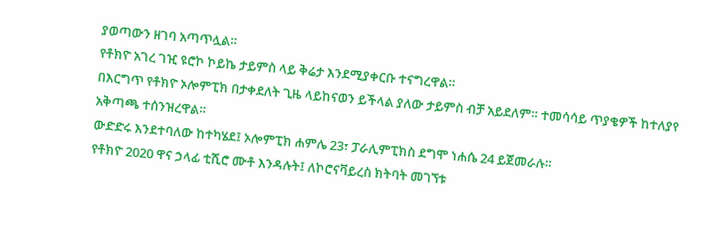ያወጣውን ዘገባ አጣጥሏል።
የቶክዮ አገረ ገዢ ዩሮኮ ኮይኬ ታይምስ ላይ ቅሬታ እንደሚያቀርቡ ተናግረዋል።
በእርግጥ የቶክዮ ኦሎምፒክ በታቀደለት ጊዜ ላይከናወን ይችላል ያለው ታይምስ ብቻ አይደለም። ተመሳሳይ ጥያቄዎች ከተለያየ አቅጣጫ ተሰንዝረዋል።
ውድድሩ እንደተባለው ከተካሄደ፤ ኦሎምፒክ ሐምሌ 23፣ ፓራሊምፒክስ ደግሞ ነሐሴ 24 ይጀመራሉ።
የቶክዮ 2020 ዋና ኃላፊ ቲሺሮ ሙቶ እንዳሉት፤ ለኮሮናቫይረስ ክትባት መገኘቱ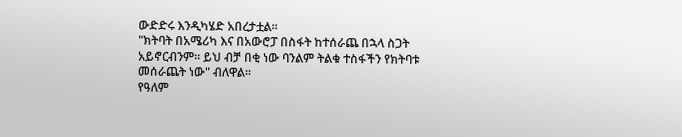ውድድሩ እንዲካሄድ አበረታቷል።
"ክትባት በአሜሪካ እና በአውሮፓ በስፋት ከተሰራጨ በኋላ ስጋት አይኖርብንም። ይህ ብቻ በቂ ነው ባንልም ትልቁ ተስፋችን የክትባቱ መሰራጨት ነው" ብለዋል።
የዓለም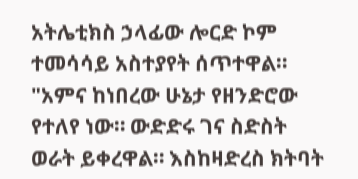አትሌቲክስ ኃላፊው ሎርድ ኮም ተመሳሳይ አስተያየት ሰጥተዋል።
"አምና ከነበረው ሁኔታ የዘንድሮው የተለየ ነው። ውድድሩ ገና ስድስት ወራት ይቀረዋል። እስከዛድረስ ክትባት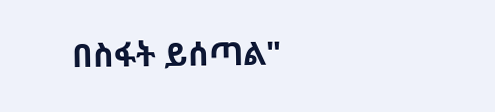በስፋት ይሰጣል"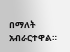በማለት አብራርተዋል።